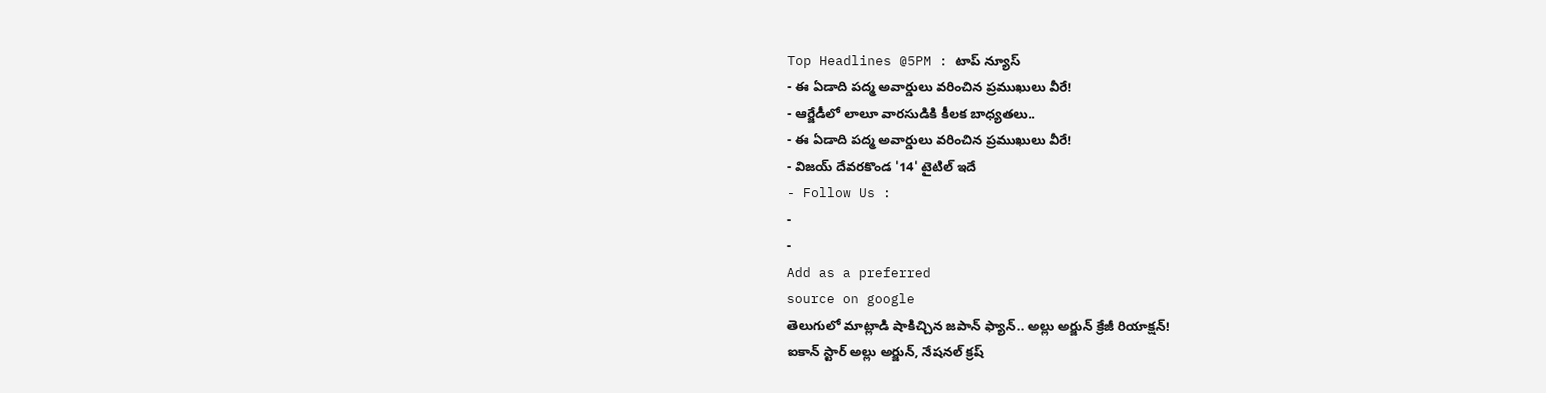Top Headlines @5PM : టాప్ న్యూస్
- ఈ ఏడాది పద్మ అవార్డులు వరించిన ప్రముఖులు వీరే!
- ఆర్జేడీలో లాలూ వారసుడికి కీలక బాధ్యతలు..
- ఈ ఏడాది పద్మ అవార్డులు వరించిన ప్రముఖులు వీరే!
- విజయ్ దేవరకొండ '14' టైటిల్ ఇదే
- Follow Us :
-
-
Add as a preferred
source on google
తెలుగులో మాట్లాడి షాకిచ్చిన జపాన్ ఫ్యాన్.. అల్లు అర్జున్ క్రేజీ రియాక్షన్!
ఐకాన్ స్టార్ అల్లు అర్జున్, నేషనల్ క్రష్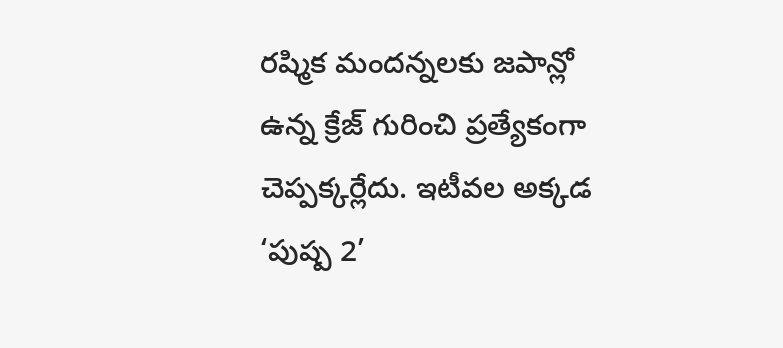రష్మిక మందన్నలకు జపాన్లో ఉన్న క్రేజ్ గురించి ప్రత్యేకంగా చెప్పక్కర్లేదు. ఇటీవల అక్కడ ‘పుష్ప 2’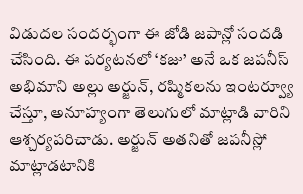విడుదల సందర్భంగా ఈ జోడి జపాన్లో సందడి చేసింది. ఈ పర్యటనలో ‘కజు’ అనే ఒక జపనీస్ అభిమాని అల్లు అర్జున్, రష్మికలను ఇంటర్వ్యూ చేస్తూ, అనూహ్యంగా తెలుగులో మాట్లాడి వారిని ఆశ్చర్యపరిచాడు. అర్జున్ అతనితో జపనీస్లో మాట్లాడటానికి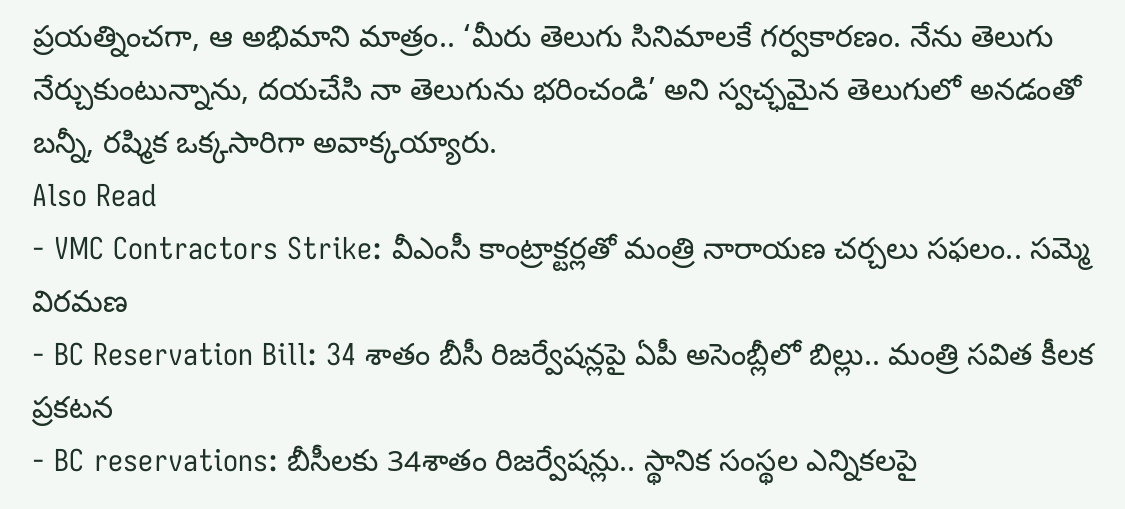ప్రయత్నించగా, ఆ అభిమాని మాత్రం.. ‘మీరు తెలుగు సినిమాలకే గర్వకారణం. నేను తెలుగు నేర్చుకుంటున్నాను, దయచేసి నా తెలుగును భరించండి’ అని స్వచ్ఛమైన తెలుగులో అనడంతో బన్నీ, రష్మిక ఒక్కసారిగా అవాక్కయ్యారు.
Also Read
- VMC Contractors Strike: వీఎంసీ కాంట్రాక్టర్లతో మంత్రి నారాయణ చర్చలు సఫలం.. సమ్మె విరమణ
- BC Reservation Bill: 34 శాతం బీసీ రిజర్వేషన్లపై ఏపీ అసెంబ్లీలో బిల్లు.. మంత్రి సవిత కీలక ప్రకటన
- BC reservations: బీసీలకు 34శాతం రిజర్వేషన్లు.. స్థానిక సంస్థల ఎన్నికలపై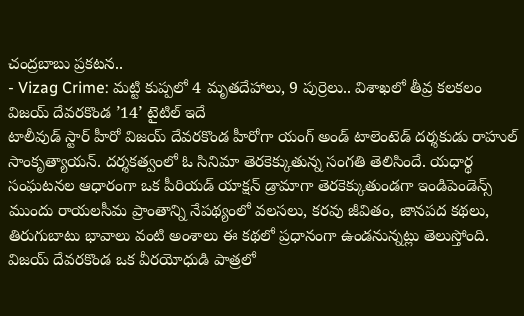చంద్రబాబు ప్రకటన..
- Vizag Crime: మట్టి కుప్పలో 4 మృతదేహాలు, 9 పుర్రెలు.. విశాఖలో తీవ్ర కలకలం
విజయ్ దేవరకొండ ’14’ టైటిల్ ఇదే
టాలీవుడ్ స్టార్ హీరో విజయ్ దేవరకొండ హీరోగా యంగ్ అండ్ టాలెంటెడ్ దర్శకుడు రాహుల్ సాంకృత్యాయన్. దర్శకత్వంలో ఓ సినిమా తెరకెక్కుతున్న సంగతి తెలిసిందే. యధార్థ సంఘటనల ఆధారంగా ఒక పీరియడ్ యాక్షన్ డ్రామాగా తెరకెక్కుతుండగా ఇండిపెండెన్స్ ముందు రాయలసీమ ప్రాంతాన్ని నేపథ్యంలో వలసలు, కరవు జీవితం, జానపద కథలు, తిరుగుబాటు భావాలు వంటి అంశాలు ఈ కథలో ప్రధానంగా ఉండనున్నట్లు తెలుస్తోంది. విజయ్ దేవరకొండ ఒక వీరయోధుడి పాత్రలో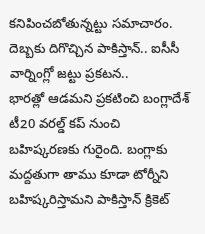కనిపించబోతున్నట్టు సమాచారం.
దెబ్బకు దిగొచ్చిన పాకిస్తాన్.. ఐసీసీ వార్నింగ్లో జట్టు ప్రకటన..
భారత్లో ఆడమని ప్రకటించి బంగ్లాదేశ్ టీ20 వరల్డ్ కప్ నుంచి బహిష్కరణకు గురైంది. బంగ్లాకు మద్దతుగా తాము కూడా టోర్నీని బహిష్కరిస్తామని పాకిస్తాన్ క్రికెట్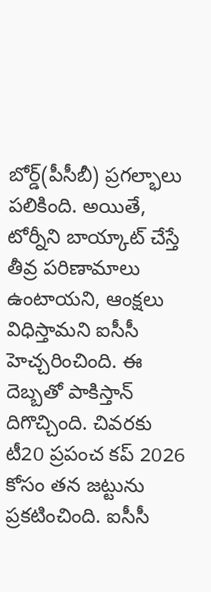బోర్డ్(పీసీబీ) ప్రగల్భాలు పలికింది. అయితే, టోర్నీని బాయ్కాట్ చేస్తే తీవ్ర పరిణామాలు ఉంటాయని, ఆంక్షలు విధిస్తామని ఐసీసీ హెచ్చరించింది. ఈ దెబ్బతో పాకిస్తాన్ దిగొచ్చింది. చివరకు టీ20 ప్రపంచ కప్ 2026 కోసం తన జట్టును ప్రకటించింది. ఐసీసీ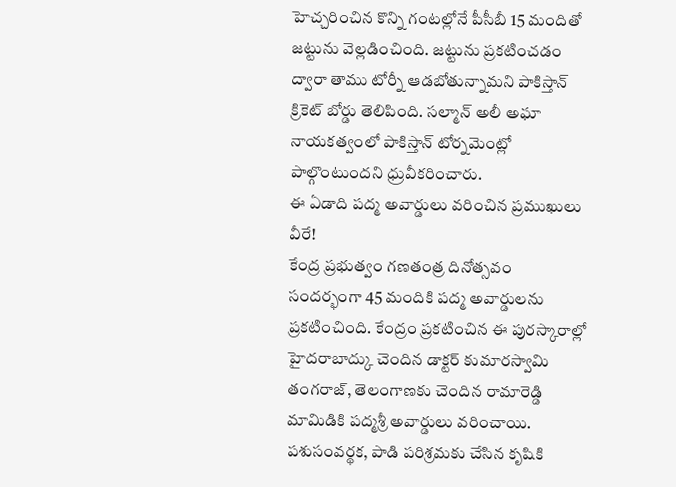హెచ్చరించిన కొన్ని గంటల్లోనే పీసీబీ 15 మందితో జట్టును వెల్లడించింది. జట్టును ప్రకటించడం ద్వారా తాము టోర్నీ ఆడబోతున్నామని పాకిస్తాన్ క్రికెట్ బోర్డు తెలిపింది. సల్మాన్ అలీ అఘా నాయకత్వంలో పాకిస్తాన్ టోర్నమెంట్లో పాల్గొంటుందని ధ్రువీకరించారు.
ఈ ఏడాది పద్మ అవార్డులు వరించిన ప్రముఖులు వీరే!
కేంద్ర ప్రభుత్వం గణతంత్ర దినోత్సవం సందర్భంగా 45 మందికి పద్మ అవార్డులను ప్రకటించింది. కేంద్రం ప్రకటించిన ఈ పురస్కారాల్లో హైదరాబాద్కు చెందిన డాక్టర్ కుమారస్వామి తంగరాజ్, తెలంగాణకు చెందిన రామారెడ్డి మామిడికి పద్మశ్రీ అవార్డులు వరించాయి. పశుసంవర్థక, పాడి పరిశ్రమకు చేసిన కృషికి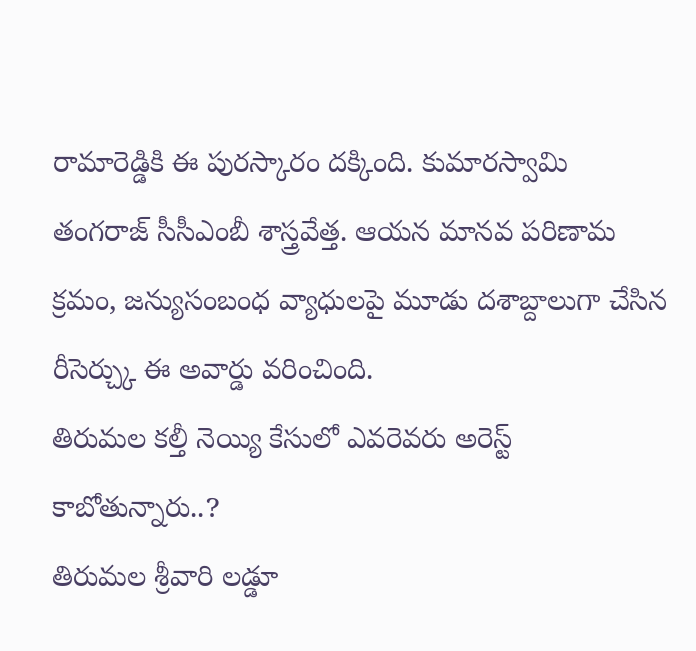రామారెడ్డికి ఈ పురస్కారం దక్కింది. కుమారస్వామి తంగరాజ్ సీసీఎంబీ శాస్త్రవేత్త. ఆయన మానవ పరిణామ క్రమం, జన్యుసంబంధ వ్యాధులపై మూడు దశాబ్దాలుగా చేసిన రీసెర్చ్కు ఈ అవార్డు వరించింది.
తిరుమల కల్తీ నెయ్యి కేసులో ఎవరెవరు అరెస్ట్ కాబోతున్నారు..?
తిరుమల శ్రీవారి లడ్డూ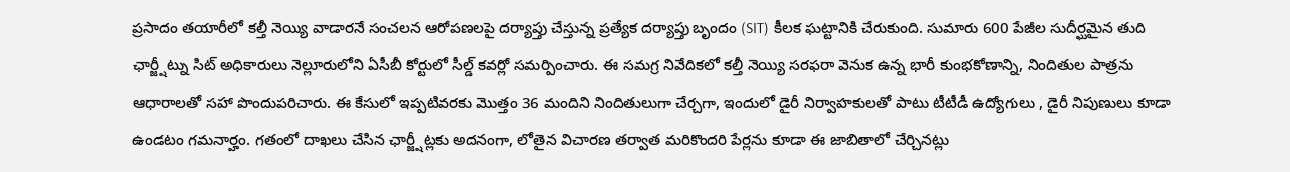ప్రసాదం తయారీలో కల్తీ నెయ్యి వాడారనే సంచలన ఆరోపణలపై దర్యాప్తు చేస్తున్న ప్రత్యేక దర్యాప్తు బృందం (SIT) కీలక ఘట్టానికి చేరుకుంది. సుమారు 600 పేజీల సుదీర్ఘమైన తుది ఛార్జ్షీట్ను సిట్ అధికారులు నెల్లూరులోని ఏసీబీ కోర్టులో సీల్డ్ కవర్లో సమర్పించారు. ఈ సమగ్ర నివేదికలో కల్తీ నెయ్యి సరఫరా వెనుక ఉన్న భారీ కుంభకోణాన్ని, నిందితుల పాత్రను ఆధారాలతో సహా పొందుపరిచారు. ఈ కేసులో ఇప్పటివరకు మొత్తం 36 మందిని నిందితులుగా చేర్చగా, ఇందులో డైరీ నిర్వాహకులతో పాటు టీటీడీ ఉద్యోగులు , డైరీ నిపుణులు కూడా ఉండటం గమనార్హం. గతంలో దాఖలు చేసిన ఛార్జ్షీట్లకు అదనంగా, లోతైన విచారణ తర్వాత మరికొందరి పేర్లను కూడా ఈ జాబితాలో చేర్చినట్లు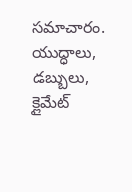సమాచారం.
యుద్ధాలు, డబ్బులు, క్లైమేట్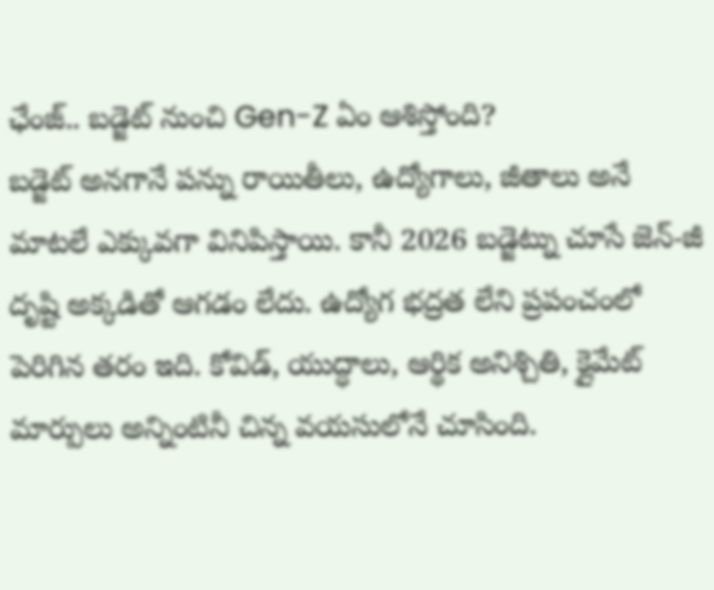ఛేంజ్.. బడ్జెట్ నుంచి Gen-Z ఏం ఆశిస్తోంది?
బడ్జెట్ అనగానే పన్ను రాయితీలు, ఉద్యోగాలు, జీతాలు అనే మాటలే ఎక్కువగా వినిపిస్తాయి. కానీ 2026 బడ్జెట్ను చూసే జెన్-జీ దృష్టి అక్కడితో ఆగడం లేదు. ఉద్యోగ భద్రత లేని ప్రపంచంలో పెరిగిన తరం ఇది. కోవిడ్, యుద్ధాలు, ఆర్థిక అనిశ్చితి, క్లైమేట్ మార్పులు అన్నింటినీ చిన్న వయసులోనే చూసింది.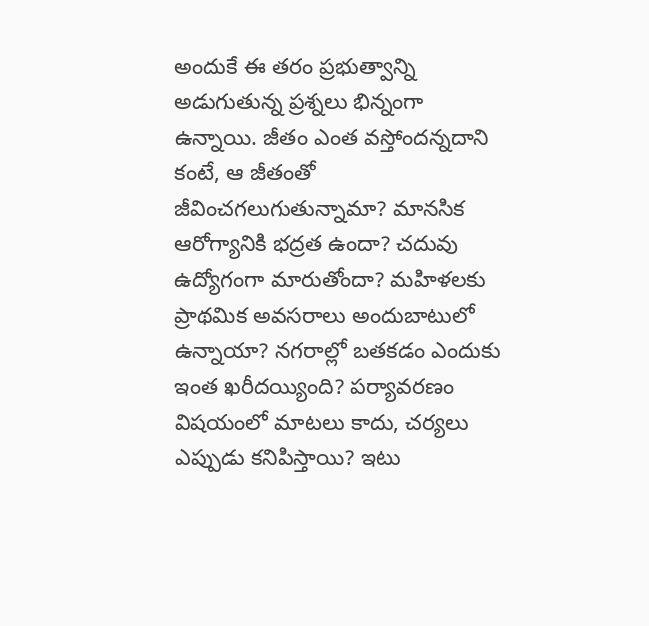అందుకే ఈ తరం ప్రభుత్వాన్ని అడుగుతున్న ప్రశ్నలు భిన్నంగా ఉన్నాయి. జీతం ఎంత వస్తోందన్నదాని కంటే, ఆ జీతంతో జీవించగలుగుతున్నామా? మానసిక ఆరోగ్యానికి భద్రత ఉందా? చదువు ఉద్యోగంగా మారుతోందా? మహిళలకు ప్రాథమిక అవసరాలు అందుబాటులో ఉన్నాయా? నగరాల్లో బతకడం ఎందుకు ఇంత ఖరీదయ్యింది? పర్యావరణం విషయంలో మాటలు కాదు, చర్యలు ఎప్పుడు కనిపిస్తాయి? ఇటు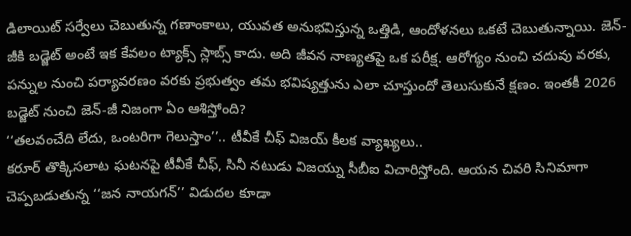డిలాయిట్ సర్వేలు చెబుతున్న గణాంకాలు, యువత అనుభవిస్తున్న ఒత్తిడి, ఆందోళనలు ఒకటే చెబుతున్నాయి. జెన్-జీకి బడ్జెట్ అంటే ఇక కేవలం ట్యాక్స్ స్లాబ్స్ కాదు. అది జీవన నాణ్యతపై ఒక పరీక్ష. ఆరోగ్యం నుంచి చదువు వరకు, పన్నుల నుంచి పర్యావరణం వరకు ప్రభుత్వం తమ భవిష్యత్తును ఎలా చూస్తుందో తెలుసుకునే క్షణం. ఇంతకీ 2026 బడ్జెట్ నుంచి జెన్-జీ నిజంగా ఏం ఆశిస్తోంది?
‘‘తలవంచేది లేదు, ఒంటరిగా గెలుస్తాం’’.. టీవీకే చీఫ్ విజయ్ కీలక వ్యాఖ్యలు..
కరూర్ తొక్కిసలాట ఘటనపై టీవీకే చీఫ్, సినీ నటుడు విజయ్ను సీబీఐ విచారిస్తోంది. ఆయన చివరి సినిమాగా చెప్పబడుతున్న ‘‘జన నాయగన్’’ విడుదల కూడా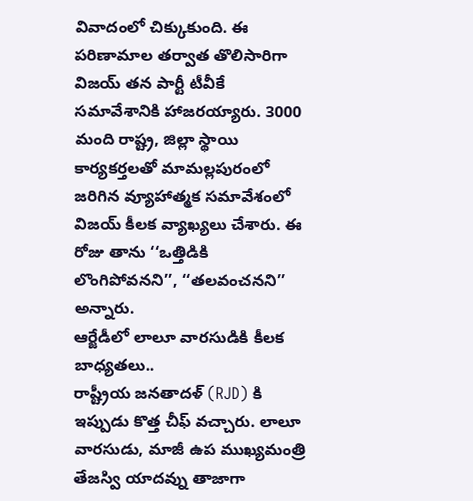వివాదంలో చిక్కుకుంది. ఈ పరిణామాల తర్వాత తొలిసారిగా విజయ్ తన పార్టీ టీవీకే సమావేశానికి హాజరయ్యారు. 3000 మంది రాష్ట్ర, జిల్లా స్థాయి కార్యకర్తలతో మామల్లపురంలో జరిగిన వ్యూహాత్మక సమావేశంలో విజయ్ కీలక వ్యాఖ్యలు చేశారు. ఈ రోజు తాను ‘‘ఒత్తిడికి లొంగిపోవనని’’, ‘‘తలవంచనని’’ అన్నారు.
ఆర్జేడీలో లాలూ వారసుడికి కీలక బాధ్యతలు..
రాష్ట్రీయ జనతాదళ్ (RJD) కి ఇప్పుడు కొత్త చీఫ్ వచ్చారు. లాలూ వారసుడు, మాజీ ఉప ముఖ్యమంత్రి తేజస్వి యాదవ్ను తాజాగా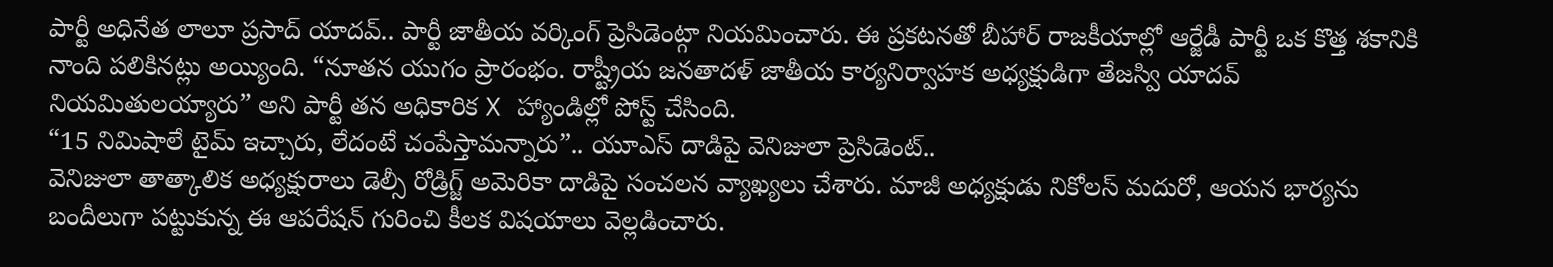పార్టీ అధినేత లాలూ ప్రసాద్ యాదవ్.. పార్టీ జాతీయ వర్కింగ్ ప్రెసిడెంట్గా నియమించారు. ఈ ప్రకటనతో బీహార్ రాజకీయాల్లో ఆర్జేడీ పార్టీ ఒక కొత్త శకానికి నాంది పలికినట్లు అయ్యింది. “నూతన యుగం ప్రారంభం. రాష్ట్రీయ జనతాదళ్ జాతీయ కార్యనిర్వాహక అధ్యక్షుడిగా తేజస్వి యాదవ్ నియమితులయ్యారు” అని పార్టీ తన అధికారిక X హ్యాండిల్లో పోస్ట్ చేసింది.
“15 నిమిషాలే టైమ్ ఇచ్చారు, లేదంటే చంపేస్తామన్నారు”.. యూఎస్ దాడిపై వెనిజులా ప్రెసిడెంట్..
వెనిజులా తాత్కాలిక అధ్యక్షురాలు డెల్సీ రోడ్రిగ్జ్ అమెరికా దాడిపై సంచలన వ్యాఖ్యలు చేశారు. మాజీ అధ్యక్షుడు నికోలస్ మదురో, ఆయన భార్యను బందీలుగా పట్టుకున్న ఈ ఆపరేషన్ గురించి కీలక విషయాలు వెల్లడించారు.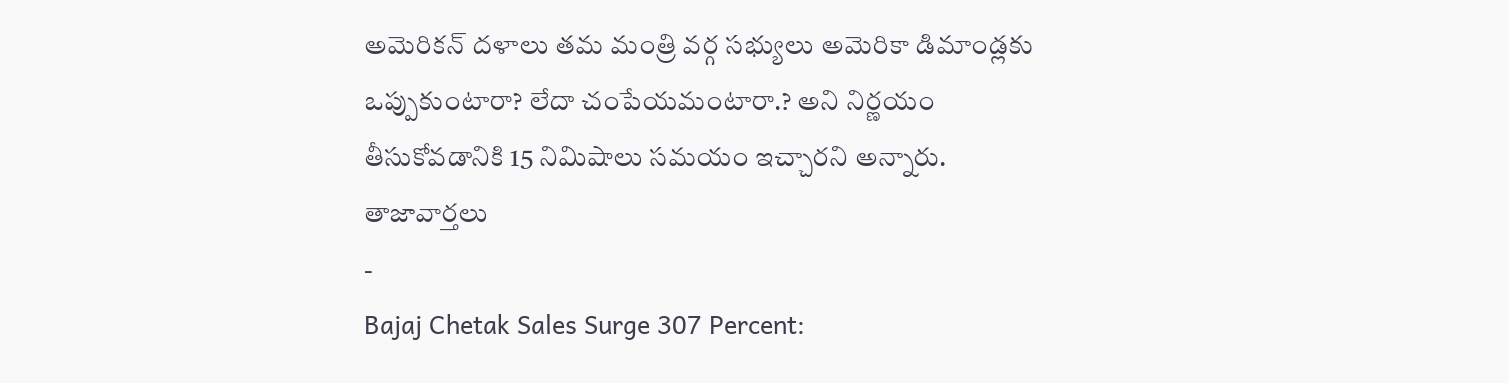అమెరికన్ దళాలు తమ మంత్రి వర్గ సభ్యులు అమెరికా డిమాండ్లకు ఒప్పుకుంటారా? లేదా చంపేయమంటారా.? అని నిర్ణయం తీసుకోవడానికి 15 నిమిషాలు సమయం ఇచ్చారని అన్నారు.
తాజావార్తలు
-
Bajaj Chetak Sales Surge 307 Percent: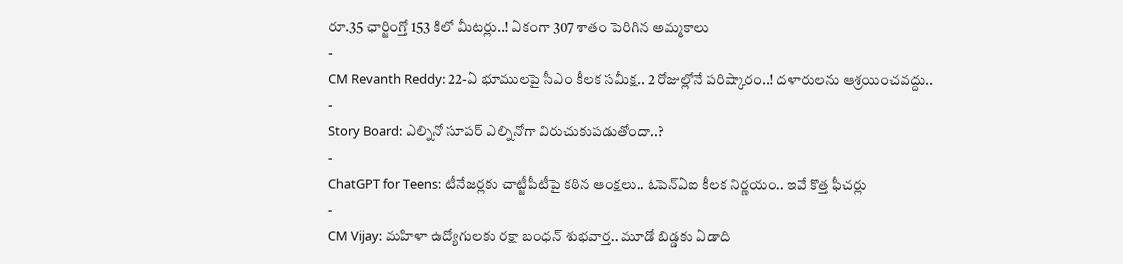రూ.35 ఛార్జింగ్తో 153 కిలో మీటర్లు..! ఏకంగా 307 శాతం పెరిగిన అమ్మకాలు
-
CM Revanth Reddy: 22-ఏ భూములపై సీఎం కీలక సమీక్ష.. 2 రోజుల్లోనే పరిష్కారం..! దళారులను ఆశ్రయించవద్దు..
-
Story Board: ఎల్నినో సూపర్ ఎల్నినోగా విరుచుకుపడుతోందా..?
-
ChatGPT for Teens: టీనేజర్లకు చాట్జీపీటీపై కఠిన ఆంక్షలు.. ఓపెన్ఏఐ కీలక నిర్ణయం.. ఇవే కొత్త ఫీచర్లు
-
CM Vijay: మహిళా ఉద్యోగులకు రక్షా బంధన్ శుభవార్త.. మూడో బిడ్డకు ఏడాది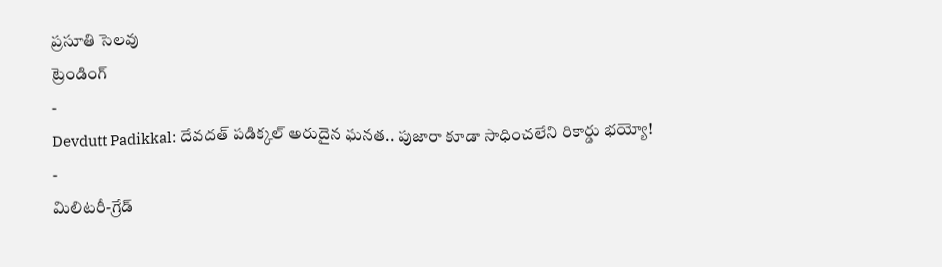ప్రసూతి సెలవు
ట్రెండింగ్
-
Devdutt Padikkal: దేవదత్ పడిక్కల్ అరుదైన ఘనత.. పుజారా కూడా సాధించలేని రికార్డు భయ్యో!
-
మిలిటరీ-గ్రేడ్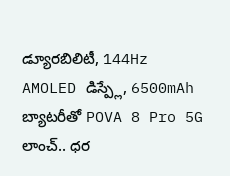డ్యూరబిలిటీ, 144Hz AMOLED డిస్ప్లే, 6500mAh బ్యాటరీతో POVA 8 Pro 5G లాంచ్.. ధర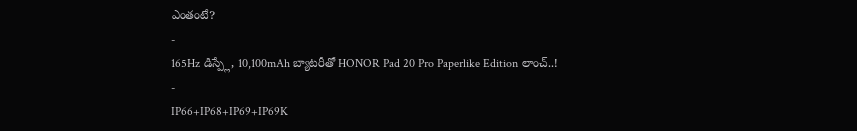ఎంతంటే?
-
165Hz డిస్ప్లే, 10,100mAh బ్యాటరీతో HONOR Pad 20 Pro Paperlike Edition లాంచ్..!
-
IP66+IP68+IP69+IP69K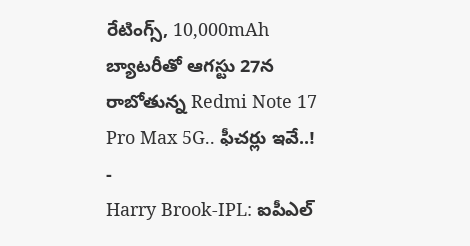రేటింగ్స్, 10,000mAh బ్యాటరీతో ఆగస్టు 27న రాబోతున్న Redmi Note 17 Pro Max 5G.. ఫీచర్లు ఇవే..!
-
Harry Brook-IPL: ఐపీఎల్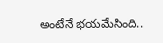అంటేనే భయమేసింది..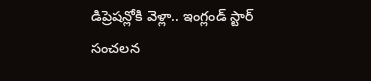డిప్రెషన్లోకి వెళ్లా.. ఇంగ్లండ్ స్టార్ సంచలన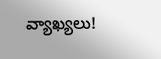వ్యాఖ్యలు!